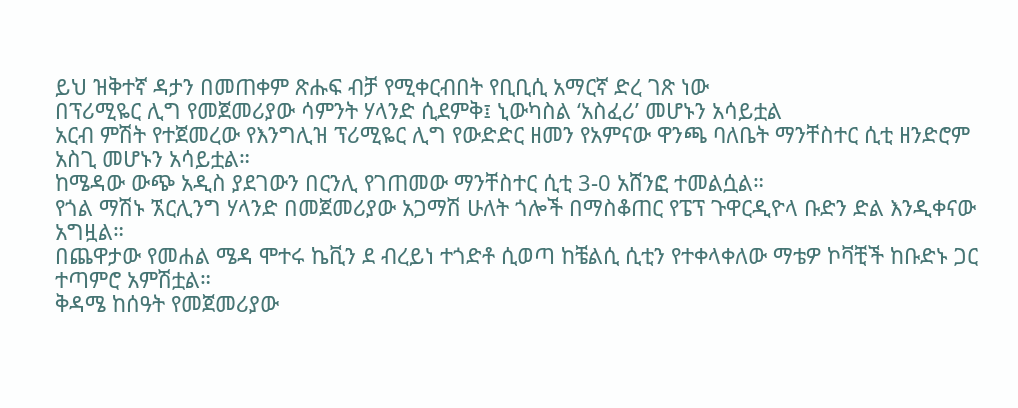ይህ ዝቅተኛ ዳታን በመጠቀም ጽሑፍ ብቻ የሚቀርብበት የቢቢሲ አማርኛ ድረ ገጽ ነው
በፕሪሚዬር ሊግ የመጀመሪያው ሳምንት ሃላንድ ሲደምቅ፤ ኒውካስል ‘አስፈሪ’ መሆኑን አሳይቷል
አርብ ምሽት የተጀመረው የእንግሊዝ ፕሪሚዬር ሊግ የውድድር ዘመን የአምናው ዋንጫ ባለቤት ማንቸስተር ሲቲ ዘንድሮም አስጊ መሆኑን አሳይቷል።
ከሜዳው ውጭ አዲስ ያደገውን በርንሊ የገጠመው ማንቸስተር ሲቲ 3-0 አሸንፎ ተመልሷል።
የጎል ማሽኑ ኧርሊንግ ሃላንድ በመጀመሪያው አጋማሽ ሁለት ጎሎች በማስቆጠር የፔፕ ጉዋርዲዮላ ቡድን ድል እንዲቀናው አግዟል።
በጨዋታው የመሐል ሜዳ ሞተሩ ኬቪን ደ ብረይነ ተጎድቶ ሲወጣ ከቼልሲ ሲቲን የተቀላቀለው ማቴዎ ኮቫቺች ከቡድኑ ጋር ተጣምሮ አምሽቷል።
ቅዳሜ ከሰዓት የመጀመሪያው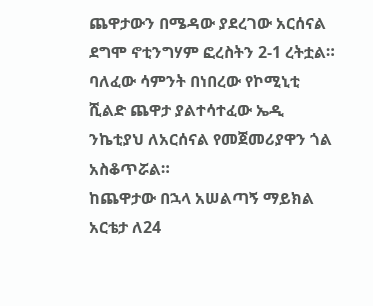ጨዋታውን በሜዳው ያደረገው አርሰናል ደግሞ ኖቲንግሃም ፎረስትን 2-1 ረትቷል።
ባለፈው ሳምንት በነበረው የኮሚኒቲ ሺልድ ጨዋታ ያልተሳተፈው ኤዲ ንኬቲያህ ለአርሰናል የመጀመሪያዋን ጎል አስቆጥሯል።
ከጨዋታው በኋላ አሠልጣኝ ማይክል አርቴታ ለ24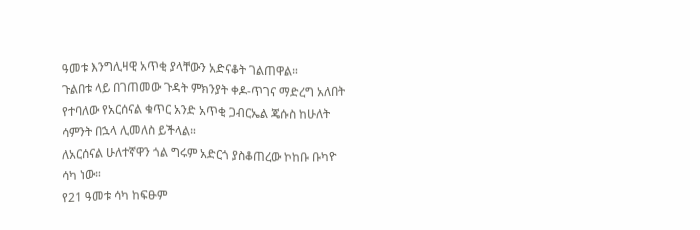ዓመቱ እንግሊዛዊ አጥቂ ያላቸውን አድናቆት ገልጠዋል።
ጉልበቱ ላይ በገጠመው ጉዳት ምክንያት ቀዶ-ጥገና ማድረግ አለበት የተባለው የአርሰናል ቁጥር አንድ አጥቂ ጋብርኤል ጄሱስ ከሁለት ሳምንት በኋላ ሊመለስ ይችላል።
ለአርሰናል ሁለተኛዋን ጎል ግሩም አድርጎ ያስቆጠረው ኮከቡ ቡካዮ ሳካ ነው።
የ21 ዓመቱ ሳካ ከፍፁም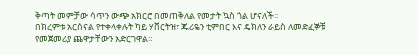ቅጣት መምቻው ሳጥን ውጭ አክርሮ በመጠቅለል የመታት ኳስ ጎል ሆናለች።
በክረምቱ አርሰናል የተቀላቀሉት ካይ ሃቨርትዝ፣ ጁሪዬን ቲምበር እና ዴክለን ራይስ ለመድፈኞቹ የመጀመሪያ ጨዋታቸውን አድርገዋል።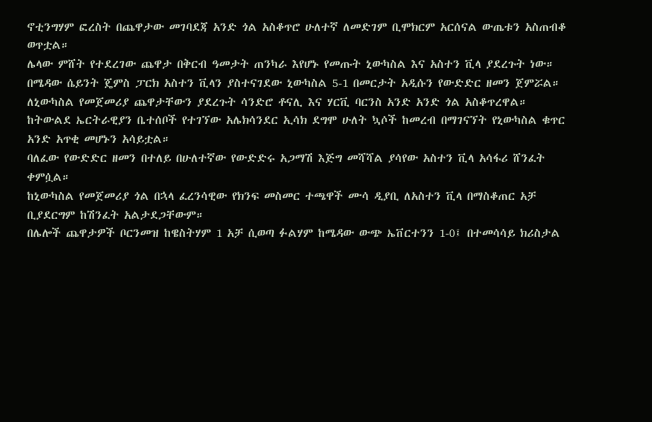ኖቲንግሃም ፎረስት በጨዋታው መገባደጃ አንድ ጎል አስቆጥሮ ሁለተኛ ለመድገም ቢሞክርም አርሰናል ውጤቱን አስጠብቆ ወጥቷል።
ሌላው ምሸት የተደረገው ጨዋታ በቅርብ ዓመታት ጠንካራ እየሆኑ የመጡት ኒውካስል እና አስተን ቪላ ያደረጉት ነው።
በሜዳው ሴይንት ጄምስ ፓርክ አስተን ቪላን ያስተናገደው ኒውካስል 5-1 በመርታት አዲሱን የውድድር ዘመን ጀምሯል።
ለኒውካስል የመጀመሪያ ጨዋታቸውን ያደረጉት ሳንድሮ ቶናሊ እና ሃርቪ ባርንስ አንድ አንድ ጎል አስቆጥረዋል።
ከትውልደ ኤርትራዊያን ቤተሰቦች የተገኘው አሌክሳንደር ኢሳክ ደግሞ ሁለት ኳሶች ከመረብ በማገናኘት የኒውካስል ቁጥር አንድ አጥቂ መሆኑን አሳይቷል።
ባለፈው የውድድር ዘመን በተለይ በሁለተኛው የውድድሩ አጋማሽ እጅግ መሻሻል ያሳየው አስተን ቪላ አሳፋሪ ሸንፈት ቀምሷል።
ከኒውካስል የመጀመሪያ ጎል በኋላ ፈረንሳዊው የክንፍ መስመር ተጫዋች ሙሳ ዲያቢ ለአስተን ቪላ በማስቆጠር አቻ ቢያደርግም ከሽንፈት አልታደጋቸውም።
በሌሎች ጨዋታዎች ቦርንመዝ ከዌስትሃም 1 አቻ ሲወጣ ፉልሃም ከሜዳው ውጭ ኤቨርተንን 1-0፤ በተመሳሳይ ክሪስታል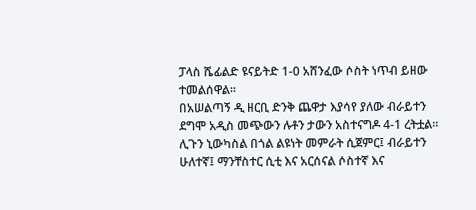ፓላስ ሼፊልድ ዩናይትድ 1-0 አሸንፈው ሶስት ነጥብ ይዘው ተመልሰዋል።
በአሠልጣኝ ዲ ዘርቢ ድንቅ ጨዋታ እያሳየ ያለው ብራይተን ደግሞ አዲስ መጭውን ሉቶን ታውን አስተናግዶ 4-1 ረትቷል።
ሊጉን ኒውካስል በጎል ልዩነት መምራት ሲጀምር፤ ብራይተን ሁለተኛ፤ ማንቸስተር ሲቲ እና አርሰናል ሶስተኛ እና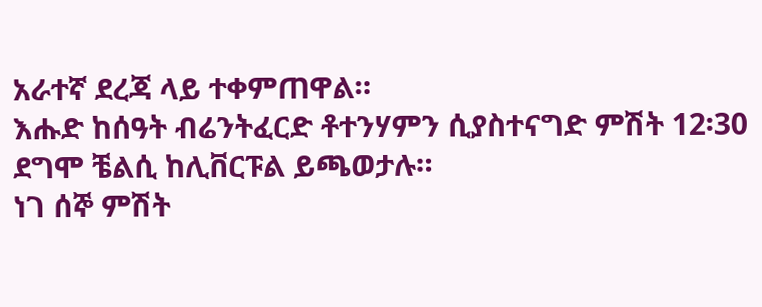አራተኛ ደረጃ ላይ ተቀምጠዋል።
እሑድ ከሰዓት ብሬንትፈርድ ቶተንሃምን ሲያስተናግድ ምሽት 12፡30 ደግሞ ቼልሲ ከሊቨርፑል ይጫወታሉ።
ነገ ሰኞ ምሽት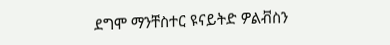ደግሞ ማንቸስተር ዩናይትድ ዎልቭስን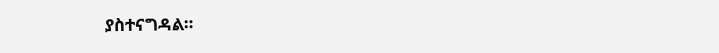ያስተናግዳል።